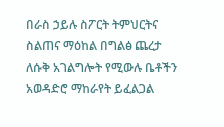በራስ ኃይሉ ስፖርት ትምህርትና ስልጠና ማዕከል በግልፅ ጨረታ ለሱቅ አገልግሎት የሚውሉ ቤቶችን አወዳድሮ ማከራየት ይፈልጋል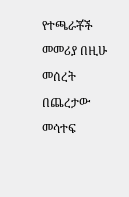የተጫራቾች መመሪያ በዚሁ መሰረት በጨረታው መሳተፍ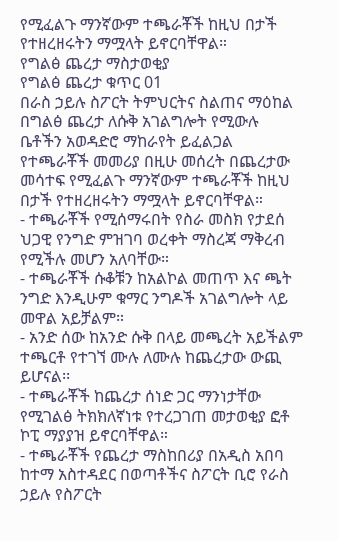የሚፈልጉ ማንኛውም ተጫራቾች ከዚህ በታች የተዘረዘሩትን ማሟላት ይኖርባቸዋል።
የግልፅ ጨረታ ማስታወቂያ
የግልፅ ጨረታ ቁጥር 01
በራስ ኃይሉ ስፖርት ትምህርትና ስልጠና ማዕከል በግልፅ ጨረታ ለሱቅ አገልግሎት የሚውሉ ቤቶችን አወዳድሮ ማከራየት ይፈልጋል የተጫራቾች መመሪያ በዚሁ መሰረት በጨረታው መሳተፍ የሚፈልጉ ማንኛውም ተጫራቾች ከዚህ በታች የተዘረዘሩትን ማሟላት ይኖርባቸዋል።
- ተጫራቾች የሚሰማሩበት የስራ መስክ የታደሰ ህጋዊ የንግድ ምዝገባ ወረቀት ማስረጃ ማቅረብ የሚችሉ መሆን አለባቸው።
- ተጫራቾች ሱቆቹን ከአልኮል መጠጥ እና ጫት ንግድ እንዲሁም ቁማር ንግዶች አገልግሎት ላይ መዋል አይቻልም።
- አንድ ሰው ከአንድ ሱቅ በላይ መጫረት አይችልም ተጫርቶ የተገኘ ሙሉ ለሙሉ ከጨረታው ውጪ ይሆናል፡፡
- ተጫራቾች ከጨረታ ሰነድ ጋር ማንነታቸው የሚገልፅ ትክክለኛነቱ የተረጋገጠ መታወቂያ ፎቶ ኮፒ ማያያዝ ይኖርባቸዋል።
- ተጫራቾች የጨረታ ማስከበሪያ በአዲስ አበባ ከተማ አስተዳደር በወጣቶችና ስፖርት ቢሮ የራስ ኃይሉ የስፖርት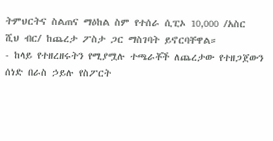ትምህርትና ስልጠና ማዕከል ስም የተሰራ ሲፒኦ 10,000 /አስር ሺህ ብር/ ከጨረታ ፖስታ ጋር ማስገባት ይኖርባቸዋል።
- ከላይ የተዘረዘሩትን የሚያሟሉ ተጫራቾች ለጨረታው የተዘጋጀውን ሰነድ በራስ ኃይሉ የስፖርት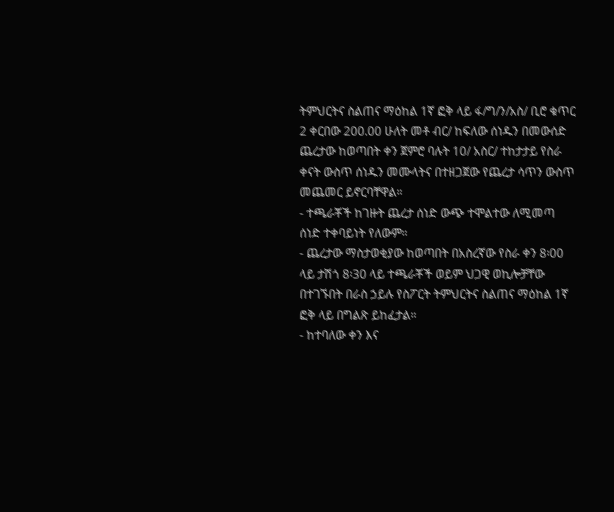ትምህርትና ስልጠና ማዕከል 1ኛ ፎቅ ላይ ፋ/ግ/ን/አስ/ ቢሮ ቁጥር 2 ቀርበው 200.00 ሁለት መቶ ብር/ ከፍለው ሰነዱን በመውሰድ ጨረታው ከወጣበት ቀን ጀምሮ ባሉት 10/ አስር/ ተከታታይ የስራ ቀናት ውስጥ ሰነዱን መሙላትና በተዘጋጀው የጨረታ ሳጥን ውስጥ መጨመር ይኖርባቸዋል።
- ተጫራቾች ከገዙት ጨረታ ሰነድ ውጭ ተሞልተው ለሚመጣ ሰነድ ተቀባይነት የለውም።
- ጨረታው ማስታወቂያው ከወጣበት በአስረኛው የስራ ቀን 8፡00 ላይ ታሽጎ 8፡30 ላይ ተጫራቾች ወይም ህጋዊ ወኪሎቻቸው በተገኙበት በራስ ኃይሉ የስፖርት ትምህርትና ስልጠና ማዕከል 1ኛ ፎቅ ላይ በግልጽ ይከፈታል።
- ከተባለው ቀን እና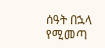ሰዓት በኋላ የሚመጣ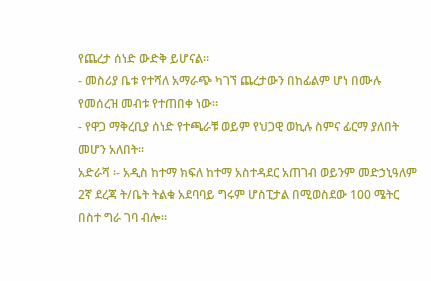የጨረታ ሰነድ ውድቅ ይሆናል።
- መስሪያ ቤቱ የተሻለ አማራጭ ካገኘ ጨረታውን በከፊልም ሆነ በሙሉ የመሰረዝ መብቱ የተጠበቀ ነው።
- የዋጋ ማቅረቢያ ሰነድ የተጫራቹ ወይም የህጋዊ ወኪሉ ስምና ፊርማ ያለበት መሆን አለበት።
አድራሻ ፡- አዲስ ከተማ ክፍለ ከተማ አስተዳደር አጠገብ ወይንም መድኃኒዓለም 2ኛ ደረጃ ት/ቤት ትልቁ አደባባይ ግሩም ሆስፒታል በሚወስደው 100 ሜትር በስተ ግራ ገባ ብሎ።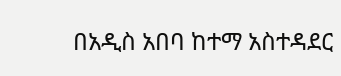በአዲስ አበባ ከተማ አስተዳደር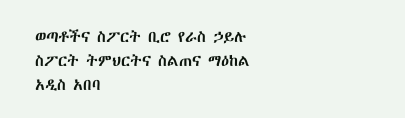ወጣቶችና ስፖርት ቢሮ የራስ ኃይሉ ስፖርት ትምህርትና ስልጠና ማዕከል
አዲስ አበባ